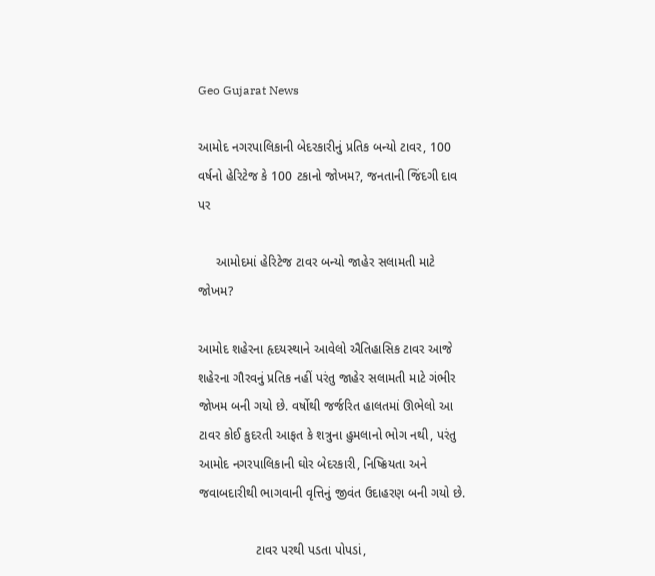Geo Gujarat News

આમોદ નગરપાલિકાની બેદરકારીનું પ્રતિક બન્યો ટાવર, 100 વર્ષનો હેરિટેજ કે 100 ટકાનો જોખમ?, જનતાની જિંદગી દાવ પર

     આમોદમાં હેરિટેજ ટાવર બન્યો જાહેર સલામતી માટે જોખમ?

આમોદ શહેરના હૃદયસ્થાને આવેલો ઐતિહાસિક ટાવર આજે શહેરના ગૌરવનું પ્રતિક નહીં પરંતુ જાહેર સલામતી માટે ગંભીર જોખમ બની ગયો છે. વર્ષોથી જર્જરિત હાલતમાં ઊભેલો આ ટાવર કોઈ કુદરતી આફત કે શત્રુના હુમલાનો ભોગ નથી, પરંતુ આમોદ નગરપાલિકાની ઘોર બેદરકારી, નિષ્ક્રિયતા અને જવાબદારીથી ભાગવાની વૃત્તિનું જીવંત ઉદાહરણ બની ગયો છે.

                ટાવર પરથી પડતા પોપડાં,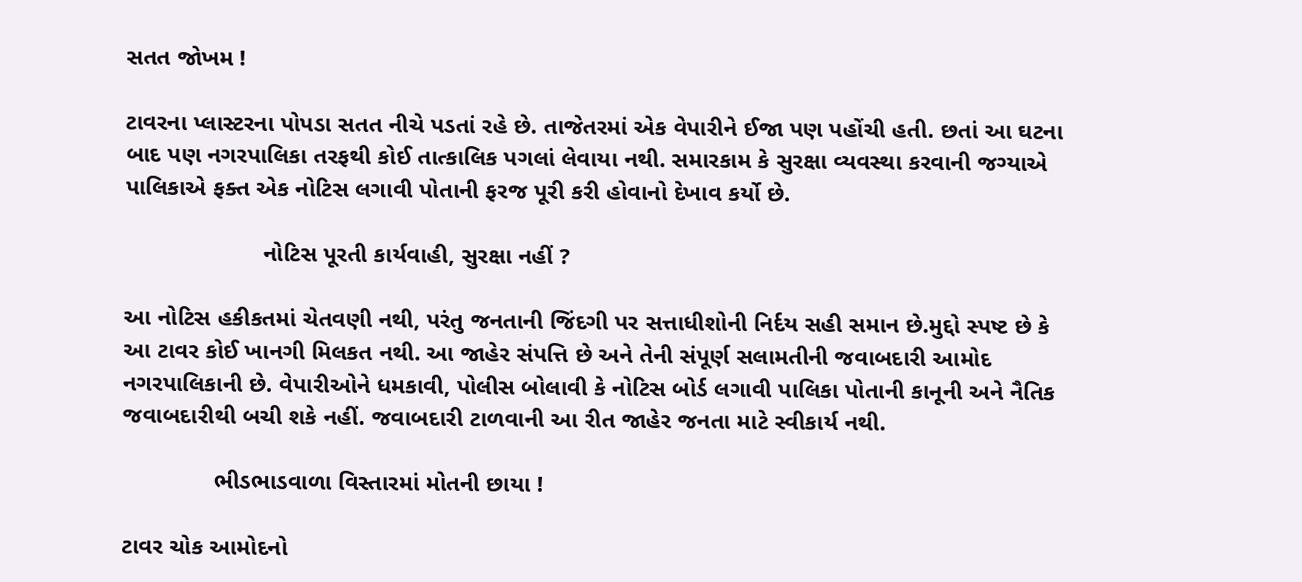સતત જોખમ !

ટાવરના પ્લાસ્ટરના પોપડા સતત નીચે પડતાં રહે છે. તાજેતરમાં એક વેપારીને ઈજા પણ પહોંચી હતી. છતાં આ ઘટના બાદ પણ નગરપાલિકા તરફથી કોઈ તાત્કાલિક પગલાં લેવાયા નથી. સમારકામ કે સુરક્ષા વ્યવસ્થા કરવાની જગ્યાએ પાલિકાએ ફક્ત એક નોટિસ લગાવી પોતાની ફરજ પૂરી કરી હોવાનો દેખાવ કર્યો છે.

                     નોટિસ પૂરતી કાર્યવાહી, સુરક્ષા નહીં ?

આ નોટિસ હકીકતમાં ચેતવણી નથી, પરંતુ જનતાની જિંદગી પર સત્તાધીશોની નિર્દય સહી સમાન છે.મુદ્દો સ્પષ્ટ છે કે આ ટાવર કોઈ ખાનગી મિલકત નથી. આ જાહેર સંપત્તિ છે અને તેની સંપૂર્ણ સલામતીની જવાબદારી આમોદ નગરપાલિકાની છે. વેપારીઓને ધમકાવી, પોલીસ બોલાવી કે નોટિસ બોર્ડ લગાવી પાલિકા પોતાની કાનૂની અને નૈતિક જવાબદારીથી બચી શકે નહીં. જવાબદારી ટાળવાની આ રીત જાહેર જનતા માટે સ્વીકાર્ય નથી.

              ભીડભાડવાળા વિસ્તારમાં મોતની છાયા !

ટાવર ચોક આમોદનો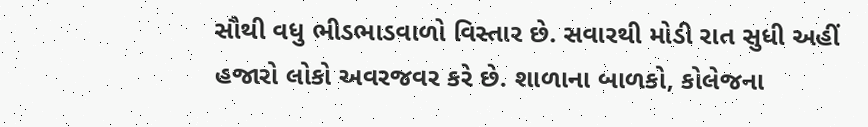સૌથી વધુ ભીડભાડવાળો વિસ્તાર છે. સવારથી મોડી રાત સુધી અહીં હજારો લોકો અવરજવર કરે છે. શાળાના બાળકો, કોલેજના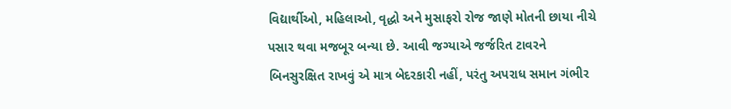વિદ્યાર્થીઓ, મહિલાઓ, વૃદ્ધો અને મુસાફરો રોજ જાણે મોતની છાયા નીચે પસાર થવા મજબૂર બન્યા છે. આવી જગ્યાએ જર્જરિત ટાવરને બિનસુરક્ષિત રાખવું એ માત્ર બેદરકારી નહીં, પરંતુ અપરાધ સમાન ગંભીર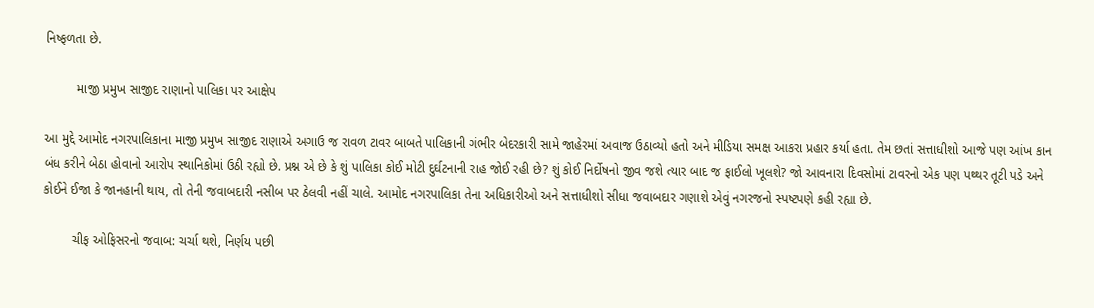નિષ્ફળતા છે.

         માજી પ્રમુખ સાજીદ રાણાનો પાલિકા પર આક્ષેપ

આ મુદ્દે આમોદ નગરપાલિકાના માજી પ્રમુખ સાજીદ રાણાએ અગાઉ જ રાવળ ટાવર બાબતે પાલિકાની ગંભીર બેદરકારી સામે જાહેરમાં અવાજ ઉઠાવ્યો હતો અને મીડિયા સમક્ષ આકરા પ્રહાર કર્યા હતા. તેમ છતાં સત્તાધીશો આજે પણ આંખ કાન બંધ કરીને બેઠા હોવાનો આરોપ સ્થાનિકોમાં ઉઠી રહ્યો છે. પ્રશ્ન એ છે કે શું પાલિકા કોઈ મોટી દુર્ઘટનાની રાહ જોઈ રહી છે? શું કોઈ નિર્દોષનો જીવ જશે ત્યાર બાદ જ ફાઈલો ખૂલશે? જો આવનારા દિવસોમાં ટાવરનો એક પણ પથ્થર તૂટી પડે અને કોઈને ઈજા કે જાનહાની થાય, તો તેની જવાબદારી નસીબ પર ઠેલવી નહીં ચાલે. આમોદ નગરપાલિકા તેના અધિકારીઓ અને સત્તાધીશો સીધા જવાબદાર ગણાશે એવું નગરજનો સ્પષ્ટપણે કહી રહ્યા છે.

        ચીફ ઓફિસરનો જવાબ: ચર્ચા થશે, નિર્ણય પછી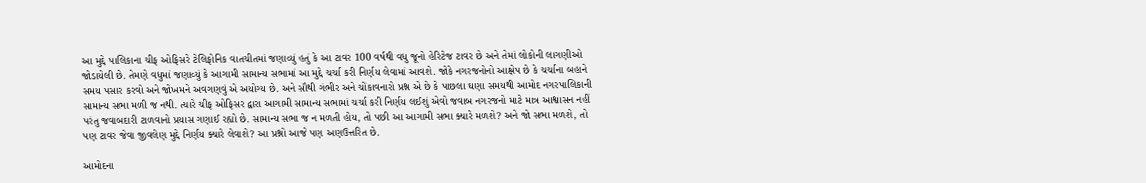આ મુદ્દે પાલિકાના ચીફ ઓફિસરે ટેલિફોનિક વાતચીતમાં જણાવ્યું હતું કે આ ટાવર 100 વર્ષથી વધુ જૂનો હેરિટેજ ટાવર છે અને તેમાં લોકોની લાગણીઓ જોડાયેલી છે. તેમણે વધુમાં જણાવ્યું કે આગામી સામાન્ય સભામાં આ મુદ્દે ચર્ચા કરી નિર્ણય લેવામાં આવશે. જોકે નગરજનોનો આક્ષેપ છે કે ચર્ચાના બહાને સમય પસાર કરવો અને જોખમને અવગણવું એ અયોગ્ય છે. અને સૌથી ગંભીર અને ચોંકાવનારો પ્રશ્ન એ છે કે પાછલા ઘણા સમયથી આમોદ નગરપાલિકાની સામાન્ય સભા મળી જ નથી. ત્યારે ચીફ ઓફિસર દ્વારા આગામી સામાન્ય સભામાં ચર્ચા કરી નિર્ણય લઈશું એવો જવાબ નગરજનો માટે માત્ર આશ્વાસન નહીં પરંતુ જવાબદારી ટાળવાનો પ્રયાસ ગણાઈ રહ્યો છે. સામાન્ય સભા જ ન મળતી હોય, તો પછી આ આગામી સભા ક્યારે મળશે? અને જો સભા મળશે, તો પણ ટાવર જેવા જીવલેણ મુદ્દે નિર્ણય ક્યારે લેવાશે? આ પ્રશ્નો આજે પણ અણઉત્તરિત છે.

આમોદના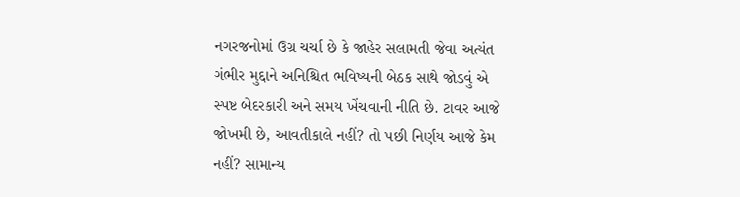નગરજનોમાં ઉગ્ર ચર્ચા છે કે જાહેર સલામતી જેવા અત્યંત ગંભીર મુદ્દાને અનિશ્ચિત ભવિષ્યની બેઠક સાથે જોડવું એ સ્પષ્ટ બેદરકારી અને સમય ખેંચવાની નીતિ છે. ટાવર આજે જોખમી છે, આવતીકાલે નહીં? તો પછી નિર્ણય આજે કેમ નહીં? સામાન્ય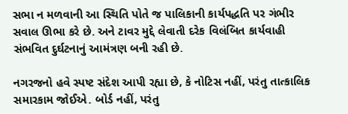સભા ન મળવાની આ સ્થિતિ પોતે જ પાલિકાની કાર્યપદ્ધતિ પર ગંભીર સવાલ ઊભા કરે છે. અને ટાવર મુદ્દે લેવાતી દરેક વિલંબિત કાર્યવાહી સંભવિત દુર્ઘટનાનું આમંત્રણ બની રહી છે.

નગરજનો હવે સ્પષ્ટ સંદેશ આપી રહ્યા છે, કે નોટિસ નહીં, પરંતુ તાત્કાલિક સમારકામ જોઈએ. બોર્ડ નહીં, પરંતુ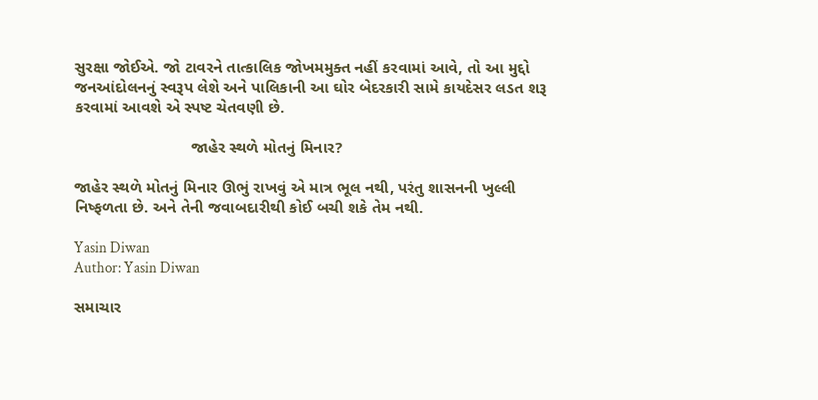સુરક્ષા જોઈએ. જો ટાવરને તાત્કાલિક જોખમમુક્ત નહીં કરવામાં આવે, તો આ મુદ્દો જનઆંદોલનનું સ્વરૂપ લેશે અને પાલિકાની આ ઘોર બેદરકારી સામે કાયદેસર લડત શરૂ કરવામાં આવશે એ સ્પષ્ટ ચેતવણી છે.

                          જાહેર સ્થળે મોતનું મિનાર?

જાહેર સ્થળે મોતનું મિનાર ઊભું રાખવું એ માત્ર ભૂલ નથી, પરંતુ શાસનની ખુલ્લી નિષ્ફળતા છે. અને તેની જવાબદારીથી કોઈ બચી શકે તેમ નથી.

Yasin Diwan
Author: Yasin Diwan

સમાચાર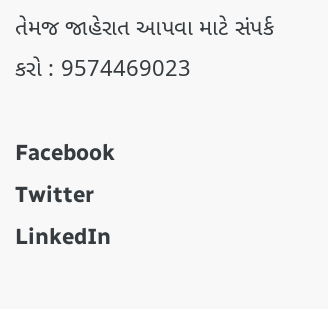તેમજ જાહેરાત આપવા માટે સંપર્ક કરો : 9574469023

Facebook
Twitter
LinkedIn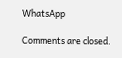WhatsApp

Comments are closed.